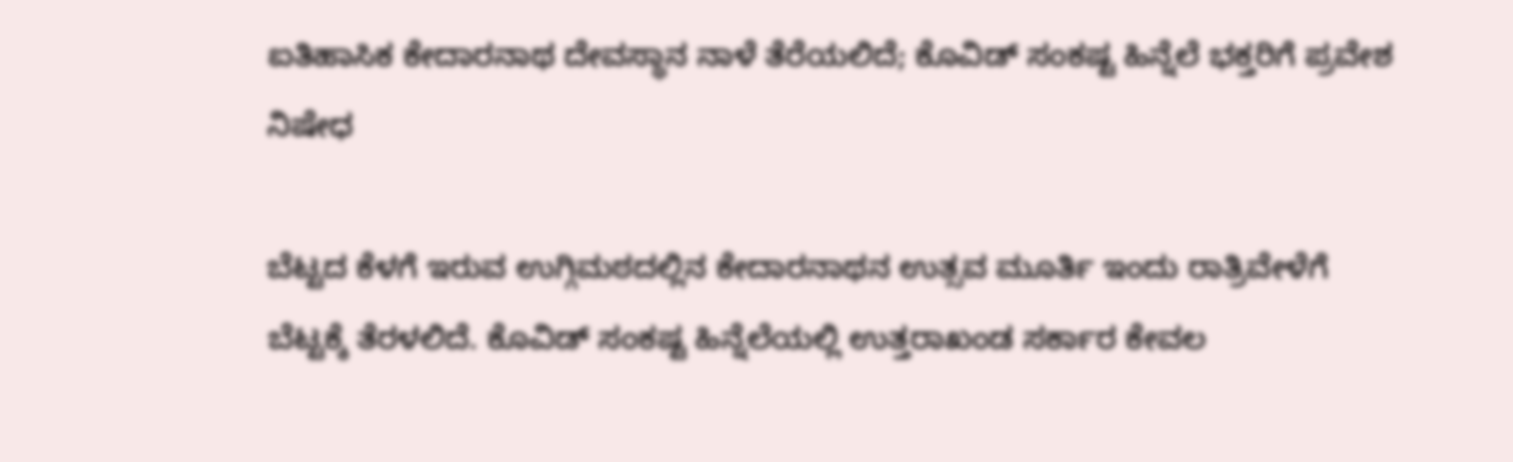ಐತಿಹಾಸಿಕ ಕೇದಾರನಾಥ ದೇವಸ್ಥಾನ ನಾಳೆ ತೆರೆಯಲಿದೆ; ಕೊವಿಡ್ ಸಂಕಷ್ಟ ಹಿನ್ನೆಲೆ ಭಕ್ತರಿಗೆ ಪ್ರವೇಶ ನಿಷೇಧ

ಬೆಟ್ಟದ ಕೆಳಗೆ ಇರುವ ಉಗ್ಗಿಮಠದಲ್ಲಿನ ಕೇದಾರನಾಥನ ಉತ್ಸವ ಮೂರ್ತಿ ಇಂದು ರಾತ್ರಿವೇಳೆಗೆ ಬೆಟ್ಟಕ್ಕೆ ತೆರಳಲಿದೆ. ಕೊವಿಡ್ ಸಂಕಷ್ಟ ಹಿನ್ನೆಲೆಯಲ್ಲಿ ಉತ್ತರಾಖಂಡ ಸರ್ಕಾರ ಕೇವಲ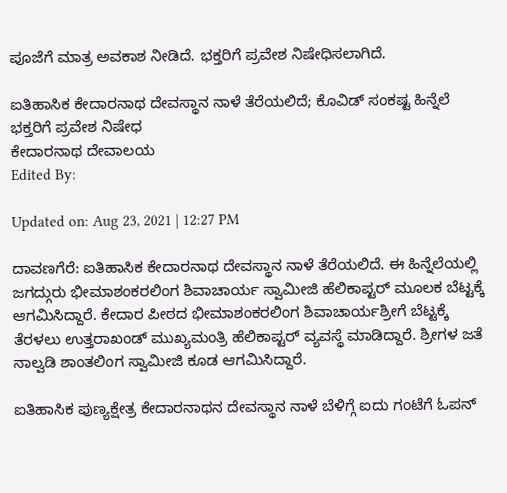ಪೂಜೆಗೆ ಮಾತ್ರ ಅವಕಾಶ ನೀಡಿದೆ. ಭಕ್ತರಿಗೆ ಪ್ರವೇಶ ನಿಷೇಧಿಸಲಾಗಿದೆ.

ಐತಿಹಾಸಿಕ ಕೇದಾರನಾಥ ದೇವಸ್ಥಾನ ನಾಳೆ ತೆರೆಯಲಿದೆ; ಕೊವಿಡ್ ಸಂಕಷ್ಟ ಹಿನ್ನೆಲೆ ಭಕ್ತರಿಗೆ ಪ್ರವೇಶ ನಿಷೇಧ
ಕೇದಾರನಾಥ ದೇವಾಲಯ
Edited By:

Updated on: Aug 23, 2021 | 12:27 PM

ದಾವಣಗೆರೆ: ಐತಿಹಾಸಿಕ‌ ಕೇದಾರನಾಥ ದೇವಸ್ಥಾನ ನಾಳೆ ತೆರೆಯಲಿದೆ. ಈ ಹಿನ್ನೆಲೆಯಲ್ಲಿ ಜಗದ್ಗುರು ಭೀಮಾಶಂಕರಲಿಂಗ ಶಿವಾಚಾರ್ಯ ಸ್ವಾಮೀಜಿ ಹೆಲಿಕಾಪ್ಟರ್ ಮೂಲಕ ಬೆಟ್ಟಕ್ಕೆ ಆಗಮಿಸಿದ್ದಾರೆ. ಕೇದಾರ ಪೀಠದ ಭೀಮಾಶಂಕರಲಿಂಗ ಶಿವಾಚಾರ್ಯಶ್ರೀಗೆ ಬೆಟ್ಟಕ್ಕೆ ತೆರಳಲು ಉತ್ತರಾಖಂಡ್ ಮುಖ್ಯಮಂತ್ರಿ ಹೆಲಿಕಾಪ್ಟರ್ ವ್ಯವಸ್ಥೆ ಮಾಡಿದ್ದಾರೆ. ಶ್ರೀಗಳ ಜತೆ ನಾಲ್ವಡಿ ಶಾಂತಲಿಂಗ ಸ್ವಾಮೀಜಿ‌ ಕೂಡ ಆಗಮಿಸಿದ್ದಾರೆ.

ಐತಿಹಾಸಿಕ‌ ಪುಣ್ಯಕ್ಷೇತ್ರ ಕೇದಾರನಾಥನ ದೇವಸ್ಥಾನ ನಾಳೆ ಬೆಳಿಗ್ಗೆ ಐದು ಗಂಟೆಗೆ ಓಪನ್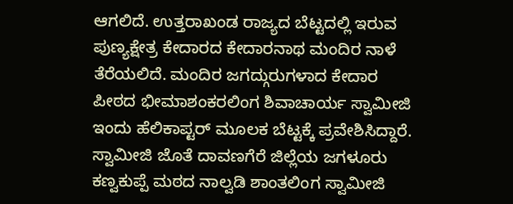ಆಗಲಿದೆ. ಉತ್ತರಾಖಂಡ ರಾಜ್ಯದ ಬೆಟ್ಟದಲ್ಲಿ ಇರುವ ಪುಣ್ಯಕ್ಷೇತ್ರ ಕೇದಾರದ ಕೇದಾರನಾಥ ಮಂದಿರ ನಾಳೆ ತೆರೆಯಲಿದೆ. ಮಂದಿರ ಜಗದ್ಗುರುಗಳಾದ ಕೇದಾರ ಪೀಠದ ಭೀಮಾಶಂಕರಲಿಂಗ ಶಿವಾಚಾರ್ಯ ಸ್ವಾಮೀಜಿ ಇಂದು ಹೆಲಿಕಾಪ್ಟರ್ ಮೂಲಕ ಬೆಟ್ಟಕ್ಕೆ ಪ್ರವೇಶಿಸಿದ್ದಾರೆ. ಸ್ವಾಮೀಜಿ ಜೊತೆ ದಾವಣಗೆರೆ ಜಿಲ್ಲೆಯ ಜಗಳೂರು ಕಣ್ವಕುಪ್ಪೆ ಮಠದ ನಾಲ್ವಡಿ ಶಾಂತಲಿಂಗ ಸ್ವಾಮೀಜಿ‌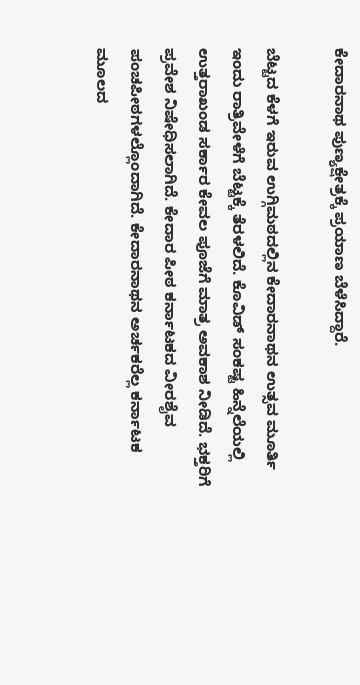ಕೇದಾರನಾಥ ಪುಣ್ಯಕ್ಷೇತ್ರಕ್ಕೆ ಪ್ರಯಾಣ ಬೆಳೆಸಿದ್ದಾರೆ.

ಬೆಟ್ಟದ ಕೆಳಗೆ ಇರುವ ಉಗ್ಗಿಮಠದಲ್ಲಿನ ಕೇದಾರನಾಥನ ಉತ್ಸವ ಮೂರ್ತಿ ಇಂದು ರಾತ್ರಿವೇಳೆಗೆ ಬೆಟ್ಟಕ್ಕೆ ತೆರಳಲಿದೆ. ಕೊವಿಡ್ ಸಂಕಷ್ಟ ಹಿನ್ನೆಲೆಯಲ್ಲಿ ಉತ್ತರಾಖಂಡ ಸರ್ಕಾರ ಕೇವಲ ಪೂಜೆಗೆ ಮಾತ್ರ ಅವಕಾಶ ನೀಡಿದೆ. ಭಕ್ತರಿಗೆ ಪ್ರವೇಶ ನಿಷೇಧಿಸಲಾಗಿದೆ. ಕೇದಾರ ಪೀಠ ಕರ್ನಾಟಕದ ವೀರಶೈವ ಪಂಚಪೀಠಗಳಲ್ಲೊಂದಾಗಿದೆ. ಕೇದಾರನಾಥನ‌ ಅರ್ಚಕರೆಲ್ಲ ಕರ್ನಾಟಕ ಮೂಲದ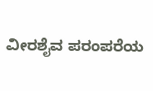ವೀರಶೈವ ಪರಂಪರೆಯ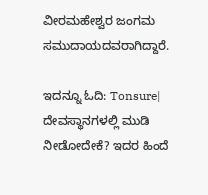ವೀರಮಹೇಶ್ವರ ಜಂಗಮ ಸಮುದಾಯದವರಾಗಿದ್ದಾರೆ.

ಇದನ್ನೂ ಓದಿ: Tonsure| ದೇವಸ್ಥಾನಗಳಲ್ಲಿ ಮುಡಿ ನೀಡೋದೇಕೆ? ಇದರ ಹಿಂದೆ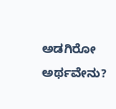ಅಡಗಿರೋ ಅರ್ಥವೇನು?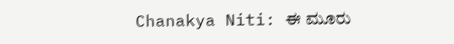Chanakya Niti: ಈ ಮೂರು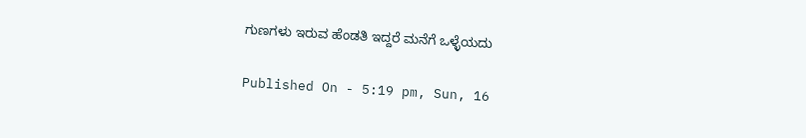ಗುಣಗಳು ಇರುವ ಹೆಂಡತಿ ಇದ್ದರೆ ಮನೆಗೆ ಒಳ್ಳೆಯದು

Published On - 5:19 pm, Sun, 16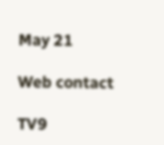May 21

Web contact

TV9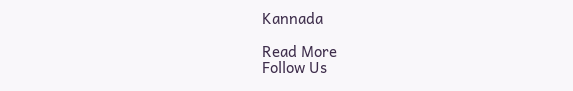Kannada

Read More
Follow Us